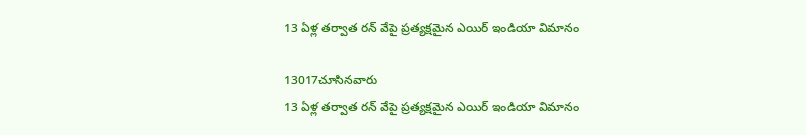13 ఏళ్ల తర్వాత రన్ వేపై ప్రత్యక్షమైన ఎయిర్ ఇండియా విమానం

13017చూసినవారు
13 ఏళ్ల తర్వాత రన్ వేపై ప్రత్యక్షమైన ఎయిర్ ఇండియా విమానం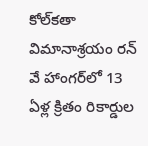కోల్‌కతా విమానాశ్రయం రన్ వే హాంగర్‌లో 13 ఏళ్ల క్రితం రికార్డుల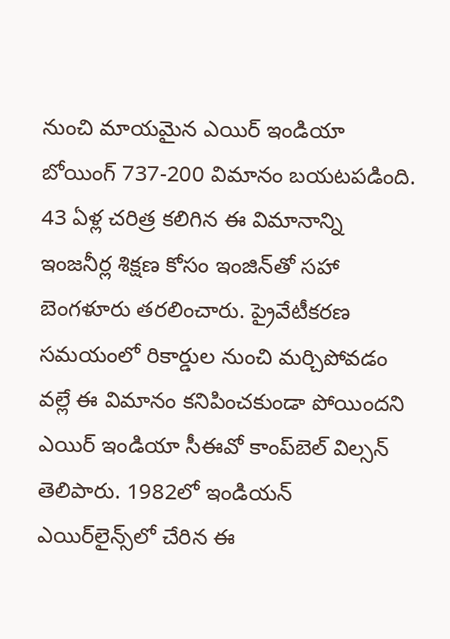నుంచి మాయమైన ఎయిర్ ఇండియా బోయింగ్ 737-200 విమానం బయటపడింది. 43 ఏళ్ల చరిత్ర కలిగిన ఈ విమానాన్ని ఇంజనీర్ల శిక్షణ కోసం ఇంజిన్‌తో సహా బెంగళూరు తరలించారు. ప్రైవేటీకరణ సమయంలో రికార్డుల నుంచి మర్చిపోవడం వల్లే ఈ విమానం కనిపించకుండా పోయిందని ఎయిర్ ఇండియా సీఈవో కాంప్‌బెల్ విల్సన్ తెలిపారు. 1982లో ఇండియన్ ఎయిర్‌లైన్స్‌లో చేరిన ఈ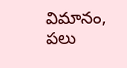విమానం, పలు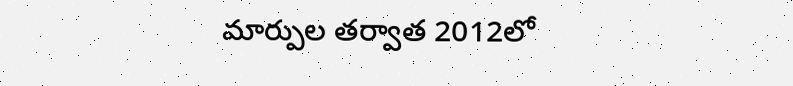మార్పుల తర్వాత 2012లో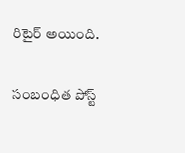రిటైర్ అయింది.

సంబంధిత పోస్ట్